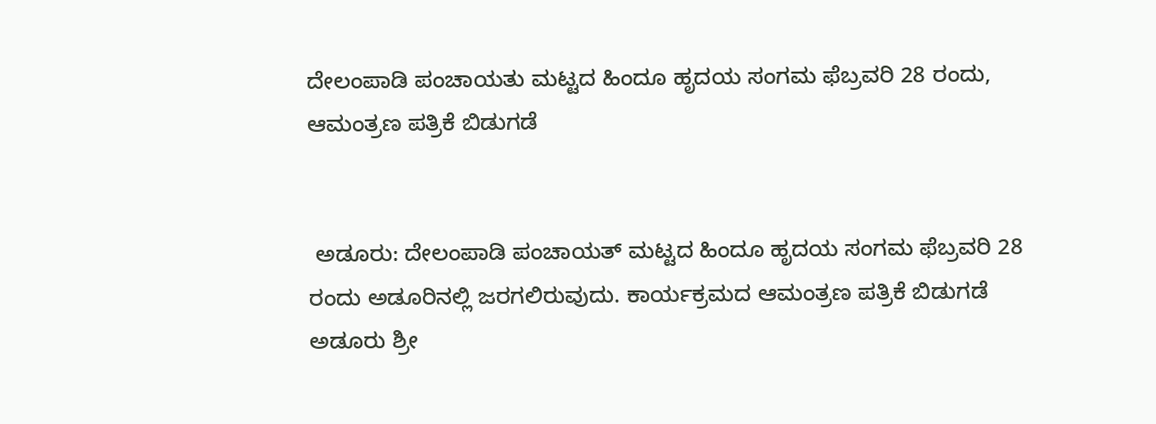ದೇಲಂಪಾಡಿ ಪಂಚಾಯತು ಮಟ್ಟದ ಹಿಂದೂ ಹೃದಯ ಸಂಗಮ ಫೆಬ್ರವರಿ 28 ರಂದು, ಆಮಂತ್ರಣ ಪತ್ರಿಕೆ ಬಿಡುಗಡೆ


 ಅಡೂರು: ದೇಲಂಪಾಡಿ ಪಂಚಾಯತ್ ಮಟ್ಟದ ಹಿಂದೂ ಹೃದಯ ಸಂಗಮ ಫೆಬ್ರವರಿ 28 ರಂದು ಅಡೂರಿನಲ್ಲಿ ಜರಗಲಿರುವುದು. ಕಾರ್ಯಕ್ರಮದ ಆಮಂತ್ರಣ ಪತ್ರಿಕೆ ಬಿಡುಗಡೆ ಅಡೂರು ಶ್ರೀ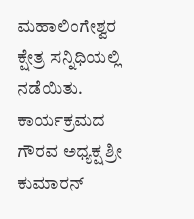ಮಹಾಲಿಂಗೇಶ್ವರ ಕ್ಷೇತ್ರ ಸನ್ನಿಧಿಯಲ್ಲಿ ನಡೆಯಿತು. ಕಾರ್ಯಕ್ರಮದ ಗೌರವ ಅಧ್ಯಕ್ಷ ಶ್ರೀ ಕುಮಾರನ್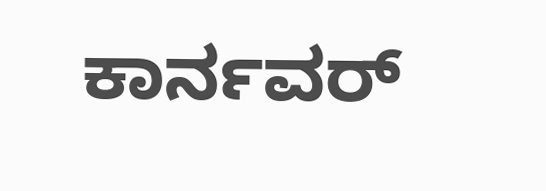ಕಾರ್ನವರ್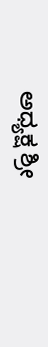ಅಧ್ಯಕ್ಷ ಶ್ರೀ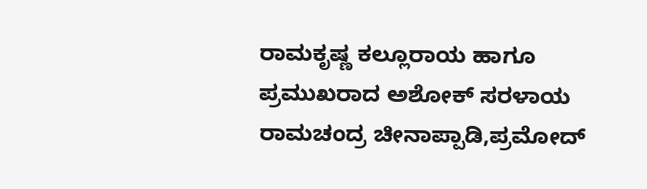ರಾಮಕೃಷ್ಣ ಕಲ್ಲೂರಾಯ ಹಾಗೂ ಪ್ರಮುಖರಾದ ಅಶೋಕ್ ಸರಳಾಯ ರಾಮಚಂದ್ರ ಚೀನಾಪ್ಪಾಡಿ,ಪ್ರಮೋದ್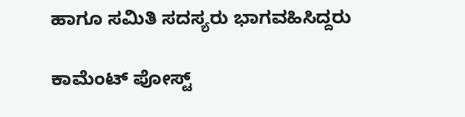ಹಾಗೂ ಸಮಿತಿ ಸದಸ್ಯರು ಭಾಗವಹಿಸಿದ್ದರು

ಕಾಮೆಂಟ್‌‌ ಪೋಸ್ಟ್‌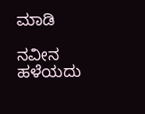ಮಾಡಿ

ನವೀನ ಹಳೆಯದು